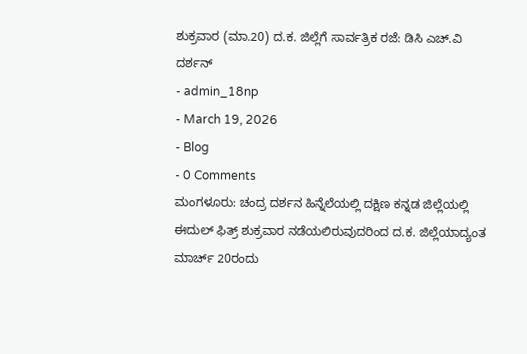ಶುಕ್ರವಾರ (ಮಾ.20) ದ.ಕ. ಜಿಲ್ಲೆಗೆ ಸಾರ್ವತ್ರಿಕ ರಜೆ: ಡಿಸಿ ಎಚ್.ವಿ ದರ್ಶನ್
- admin_18np
- March 19, 2026
- Blog
- 0 Comments
ಮಂಗಳೂರು: ಚಂದ್ರ ದರ್ಶನ ಹಿನ್ನೆಲೆಯಲ್ಲಿ ದಕ್ಷಿಣ ಕನ್ನಡ ಜಿಲ್ಲೆಯಲ್ಲಿ ಈದುಲ್ ಫಿತ್ರ್ ಶುಕ್ರವಾರ ನಡೆಯಲಿರುವುದರಿಂದ ದ.ಕ. ಜಿಲ್ಲೆಯಾದ್ಯಂತ ಮಾರ್ಚ್ 20ರಂದು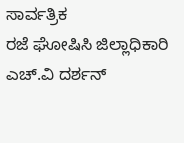ಸಾರ್ವತ್ರಿಕ
ರಜೆ ಘೋಷಿಸಿ ಜಿಲ್ಲಾಧಿಕಾರಿ ಎಚ್.ವಿ ದರ್ಶನ್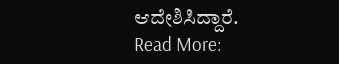ಆದೇಶಿಸಿದ್ದಾರೆ.
Read More: